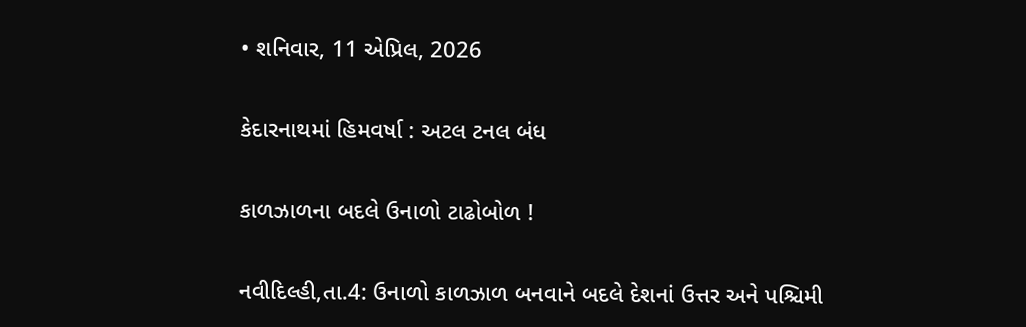• શનિવાર, 11 એપ્રિલ, 2026

કેદારનાથમાં હિમવર્ષા : અટલ ટનલ બંધ

કાળઝાળના બદલે ઉનાળો ટાઢોબોળ !

નવીદિલ્હી,તા.4: ઉનાળો કાળઝાળ બનવાને બદલે દેશનાં ઉત્તર અને પશ્ચિમી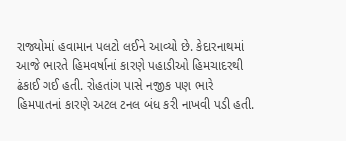રાજ્યોમાં હવામાન પલટો લઈને આવ્યો છે. કેદારનાથમાં આજે ભારતે હિમવર્ષાનાં કારણે પહાડીઓ હિમચાદરથી ઢંકાઈ ગઈ હતી. રોહતાંગ પાસે નજીક પણ ભારે હિમપાતનાં કારણે અટલ ટનલ બંધ કરી નાખવી પડી હતી.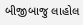બીજીબાજુ લાહોલ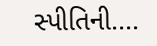સ્પીતિની....